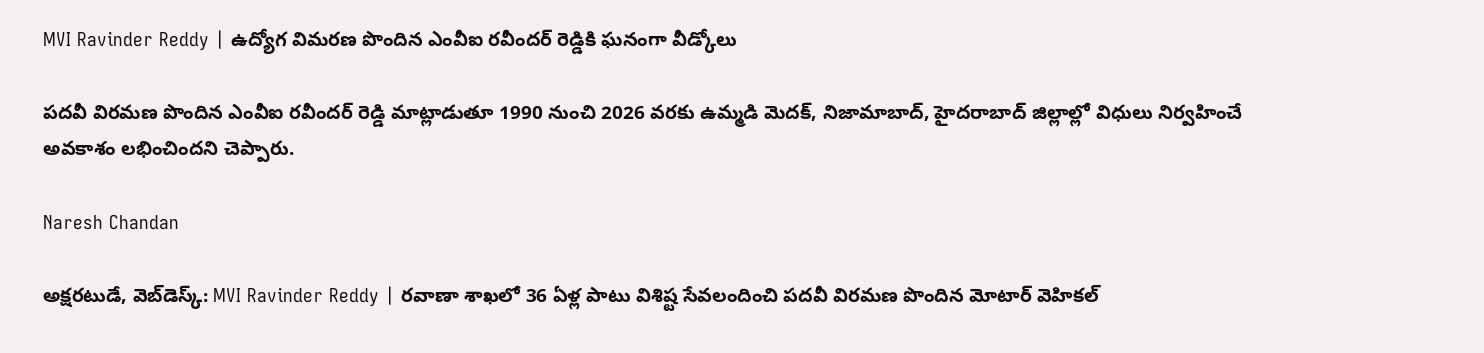MVI Ravinder Reddy | ఉద్యోగ విమరణ పొందిన ఎంవీఐ రవీందర్ రెడ్డికి ఘనంగా వీడ్కోలు

పదవీ విరమణ పొందిన ఎంవీఐ రవీందర్ రెడ్డి మాట్లాడుతూ 1990 నుంచి 2026 వరకు ఉమ్మడి మెదక్, నిజామాబాద్, హైదరాబాద్ జిల్లాల్లో విధులు నిర్వహించే అవకాశం లభించిందని చెప్పారు.

Naresh Chandan

అక్షరటుడే, వెబ్‌డెస్క్‌: MVI Ravinder Reddy | రవాణా శాఖలో 36 ఏళ్ల పాటు విశిష్ట సేవలందించి పదవీ విరమణ పొందిన మోటార్ వెహికల్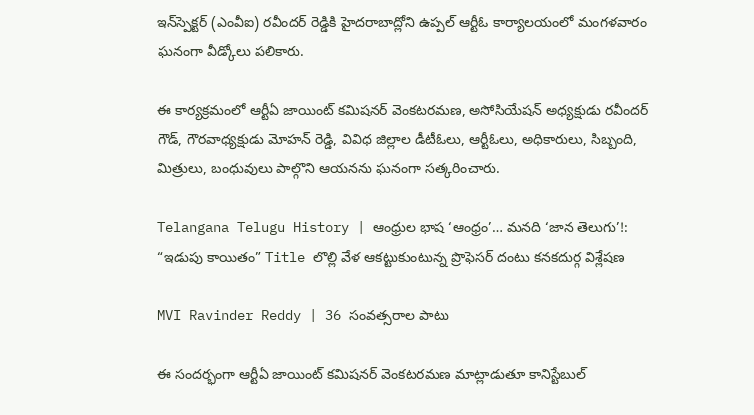ఇన్‌స్పెక్టర్ (ఎంవీఐ) రవీందర్ రెడ్డికి హైదరాబాద్లోని ఉప్పల్ ఆర్టీఓ కార్యాలయంలో మంగళవారం ఘనంగా వీడ్కోలు పలికారు.

ఈ కార్యక్రమంలో ఆర్టీఏ జాయింట్ కమిషనర్ వెంకటరమణ, అసోసియేషన్ అధ్యక్షుడు రవీందర్ గౌడ్, గౌరవాధ్యక్షుడు మోహన్ రెడ్డి, వివిధ జిల్లాల డీటీఓలు, ఆర్టీఓలు, అధికారులు, సిబ్బంది, మిత్రులు, బంధువులు పాల్గొని ఆయనను ఘనంగా సత్కరించారు.

Telangana Telugu History | ఆంధ్రుల భాష ‘ఆంధ్రం’… మనది ‘జాన తెలుగు’!: “ఇడుపు కాయితం” Title లొల్లి వేళ ఆకట్టుకుంటున్న ప్రొఫెసర్ దంటు కనకదుర్గ విశ్లేషణ

MVI Ravinder Reddy | 36 సంవత్సరాల పాటు

ఈ సందర్భంగా ఆర్టీఏ జాయింట్ కమిషనర్ వెంకటరమణ మాట్లాడుతూ కానిస్టేబుల్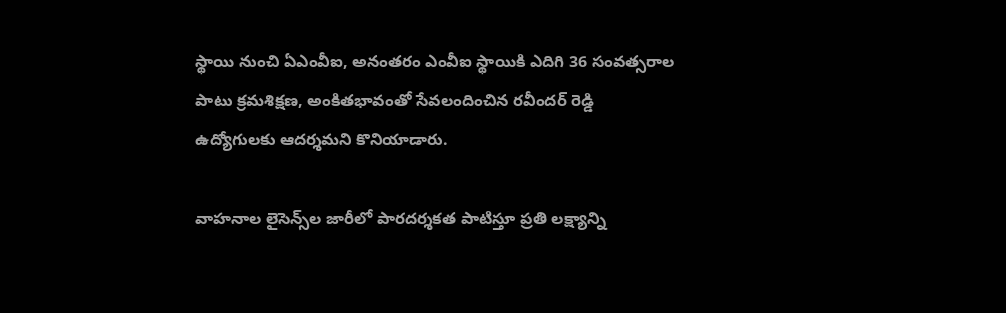స్థాయి నుంచి ఏఎంవీఐ, అనంతరం ఎంవీఐ స్థాయికి ఎదిగి 36 సంవత్సరాల పాటు క్రమశిక్షణ, అంకితభావంతో సేవలందించిన రవీందర్ రెడ్డి ఉద్యోగులకు ఆదర్శమని కొనియాడారు.

వాహనాల లైసెన్స్‌ల జారీలో పారదర్శకత పాటిస్తూ ప్రతి లక్ష్యాన్ని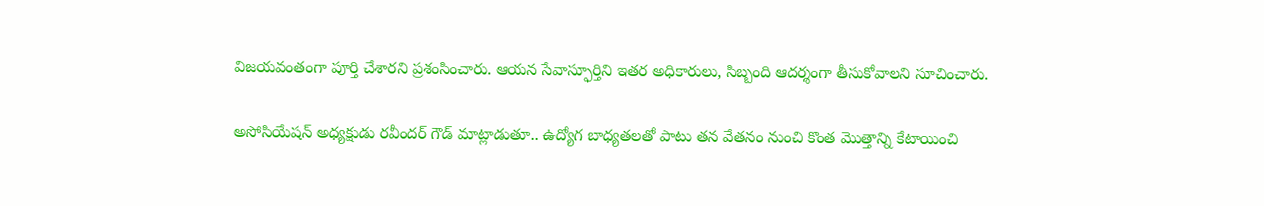విజయవంతంగా పూర్తి చేశారని ప్రశంసించారు. ఆయన సేవాస్ఫూర్తిని ఇతర అధికారులు, సిబ్బంది ఆదర్శంగా తీసుకోవాలని సూచించారు.

అసోసియేషన్ అధ్యక్షుడు రవీందర్ గౌడ్ మాట్లాడుతూ.. ఉద్యోగ బాధ్యతలతో పాటు తన వేతనం నుంచి కొంత మొత్తాన్ని కేటాయించి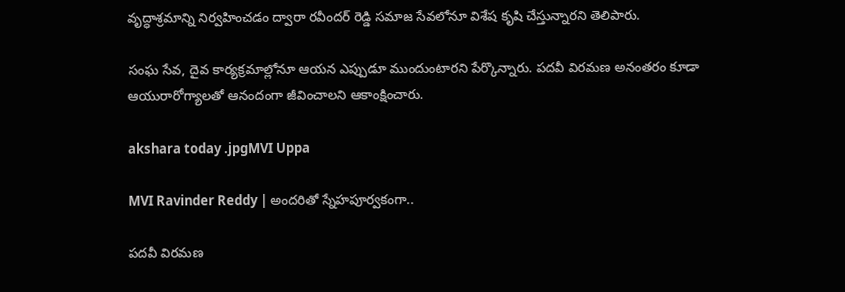వృద్ధాశ్రమాన్ని నిర్వహించడం ద్వారా రవీందర్ రెడ్డి సమాజ సేవలోనూ విశేష కృషి చేస్తున్నారని తెలిపారు.

సంఘ సేవ, దైవ కార్యక్రమాల్లోనూ ఆయన ఎప్పుడూ ముందుంటారని పేర్కొన్నారు. పదవీ విరమణ అనంతరం కూడా ఆయురారోగ్యాలతో ఆనందంగా జీవించాలని ఆకాంక్షించారు.

akshara today .jpgMVI Uppa

MVI Ravinder Reddy | అందరితో స్నేహపూర్వకంగా..

పదవీ విరమణ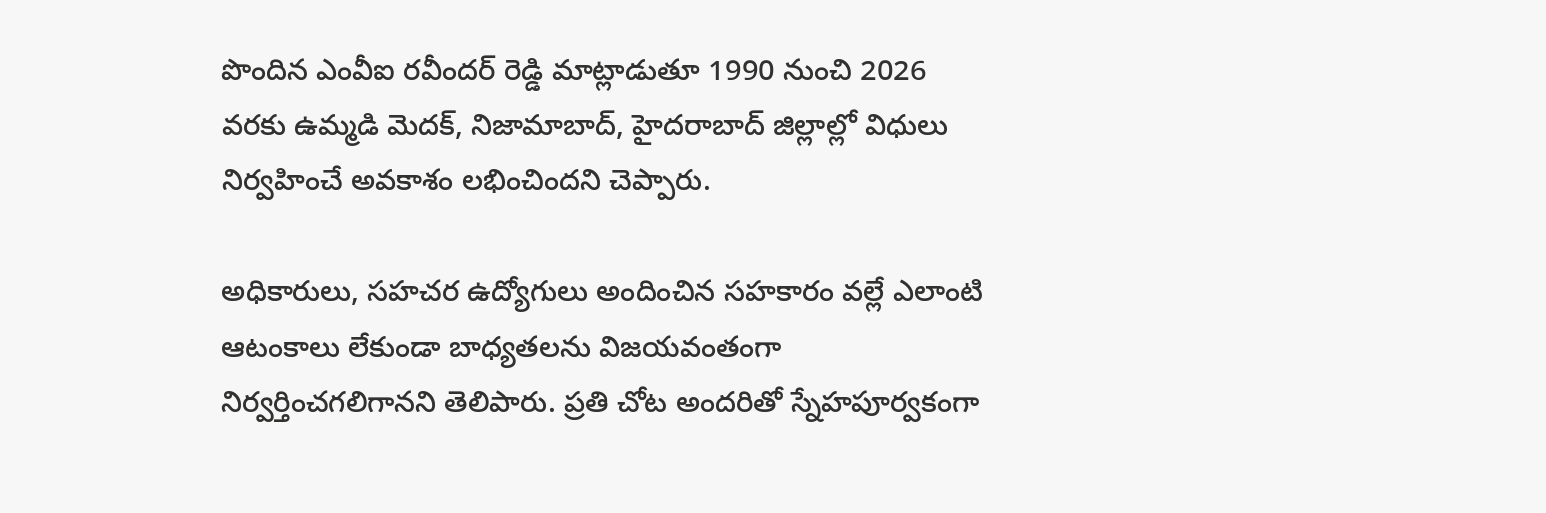పొందిన ఎంవీఐ రవీందర్ రెడ్డి మాట్లాడుతూ 1990 నుంచి 2026 వరకు ఉమ్మడి మెదక్, నిజామాబాద్, హైదరాబాద్ జిల్లాల్లో విధులు నిర్వహించే అవకాశం లభించిందని చెప్పారు.

అధికారులు, సహచర ఉద్యోగులు అందించిన సహకారం వల్లే ఎలాంటి ఆటంకాలు లేకుండా బాధ్యతలను విజయవంతంగా నిర్వర్తించగలిగానని తెలిపారు. ప్రతి చోట అందరితో స్నేహపూర్వకంగా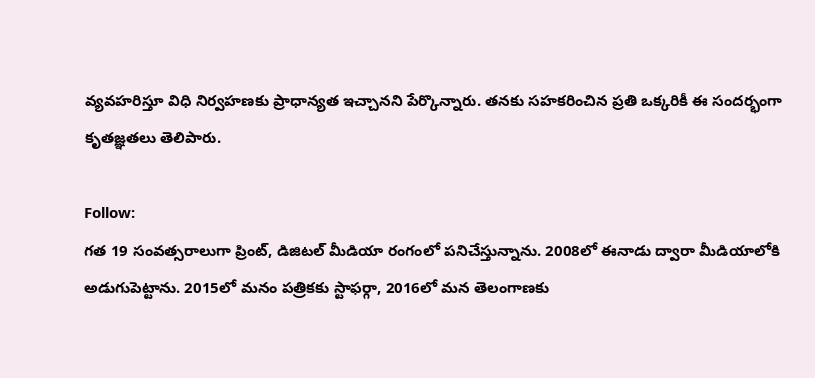వ్యవహరిస్తూ విధి నిర్వహణకు ప్రాధాన్యత ఇచ్చానని పేర్కొన్నారు. తనకు సహకరించిన ప్రతి ఒక్కరికీ ఈ సందర్భంగా కృతజ్ఞతలు తెలిపారు.

Follow:
గత 19 సంవత్సరాలుగా ప్రింట్, డిజిటల్ మీడియా రంగంలో పనిచేస్తున్నాను. 2008లో ఈనాడు ద్వారా మీడియాలోకి అడుగుపెట్టాను. 2015లో మనం పత్రికకు స్టాఫర్గా, 2016లో మన తెలంగాణకు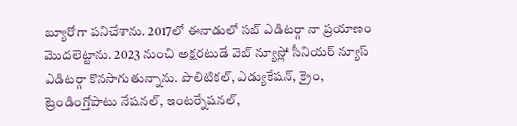బ్యూరోగా పనిచేశాను. 2017లో ఈనాడులో సబ్ ఎడిటర్గా నా ప్రయాణం మొదలెట్టాను. 2023 నుంచి అక్షరటుడే వెబ్ న్యూస్లో సీనియర్ న్యూస్ ఎడిటర్గా కొనసాగుతున్నాను. పొలిటికల్, ఎడ్యుకేషన్, క్రైం, ట్రెండింగ్తోపాటు నేషనల్, ఇంటర్నేషనల్,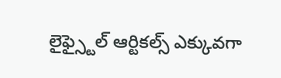లైఫ్స్టైల్ ఆర్టికల్స్ ఎక్కువగా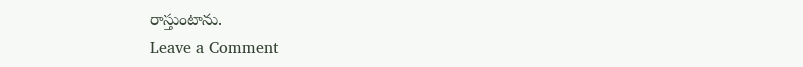రాస్తుంటాను.
Leave a Comment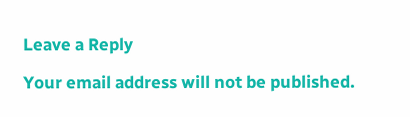Leave a Reply

Your email address will not be published.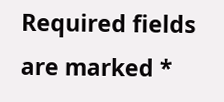Required fields are marked *